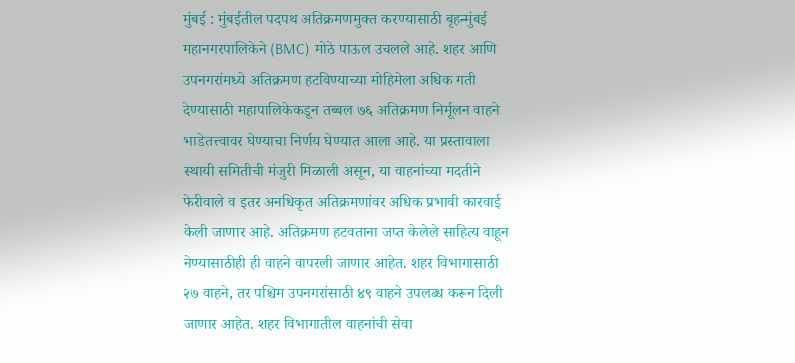मुंबई : मुंबईतील पदपथ अतिक्रमणमुक्त करण्यासाठी बृहन्मुंबई महानगरपालिकेने (BMC) मोठे पाऊल उचलले आहे. शहर आणि उपनगरांमध्ये अतिक्रमण हटविण्याच्या मोहिमेला अधिक गती देण्यासाठी महापालिकेकडून तब्बल ७६ अतिक्रमण निर्मूलन वाहने भाडेतत्त्वावर घेण्याचा निर्णय घेण्यात आला आहे. या प्रस्तावाला स्थायी समितीची मंजुरी मिळाली असून, या वाहनांच्या मदतीने फेरीवाले व इतर अनधिकृत अतिक्रमणांवर अधिक प्रभावी कारवाई केली जाणार आहे. अतिक्रमण हटवताना जप्त केलेले साहित्य वाहून नेण्यासाठीही ही वाहने वापरली जाणार आहेत. शहर विभागासाठी २७ वाहने, तर पश्चिम उपनगरांसाठी ४९ वाहने उपलब्ध करून दिली जाणार आहेत. शहर विभागातील वाहनांची सेवा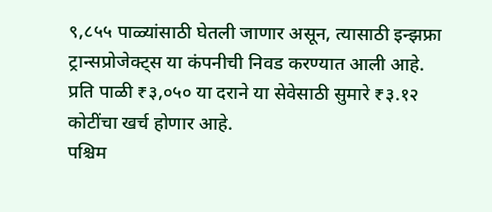९,८५५ पाळ्यांसाठी घेतली जाणार असून, त्यासाठी इन्झफ्रा ट्रान्सप्रोजेक्ट्स या कंपनीची निवड करण्यात आली आहे. प्रति पाळी ₹३,०५० या दराने या सेवेसाठी सुमारे ₹३.१२ कोटींचा खर्च होणार आहे.
पश्चिम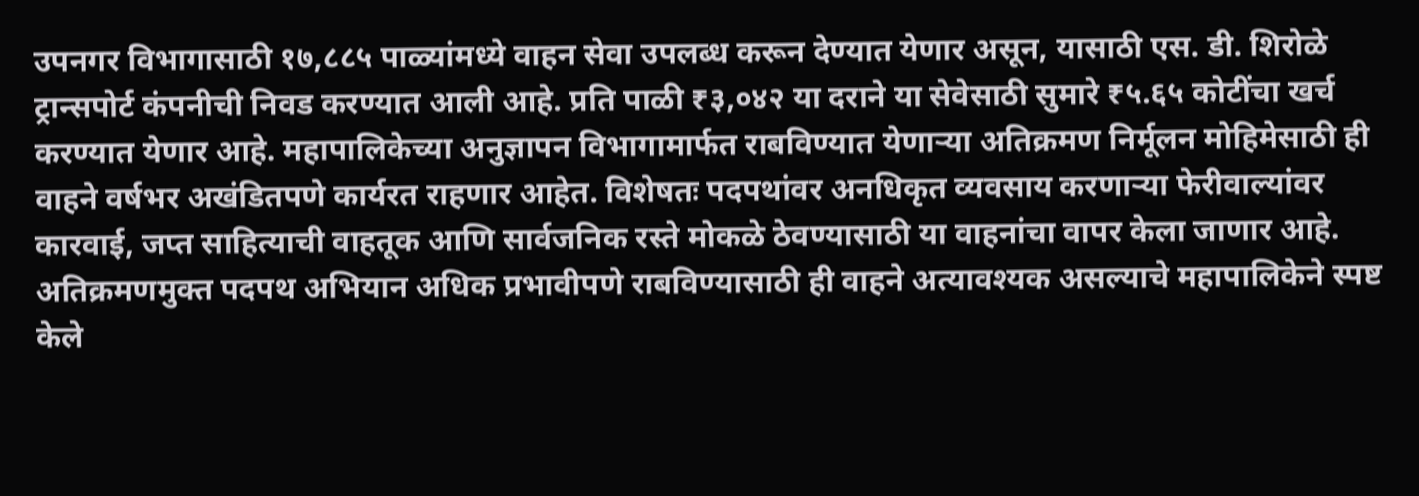उपनगर विभागासाठी १७,८८५ पाळ्यांमध्ये वाहन सेवा उपलब्ध करून देण्यात येणार असून, यासाठी एस. डी. शिरोळे ट्रान्सपोर्ट कंपनीची निवड करण्यात आली आहे. प्रति पाळी ₹३,०४२ या दराने या सेवेसाठी सुमारे ₹५.६५ कोटींचा खर्च करण्यात येणार आहे. महापालिकेच्या अनुज्ञापन विभागामार्फत राबविण्यात येणाऱ्या अतिक्रमण निर्मूलन मोहिमेसाठी ही वाहने वर्षभर अखंडितपणे कार्यरत राहणार आहेत. विशेषतः पदपथांवर अनधिकृत व्यवसाय करणाऱ्या फेरीवाल्यांवर कारवाई, जप्त साहित्याची वाहतूक आणि सार्वजनिक रस्ते मोकळे ठेवण्यासाठी या वाहनांचा वापर केला जाणार आहे. अतिक्रमणमुक्त पदपथ अभियान अधिक प्रभावीपणे राबविण्यासाठी ही वाहने अत्यावश्यक असल्याचे महापालिकेने स्पष्ट केले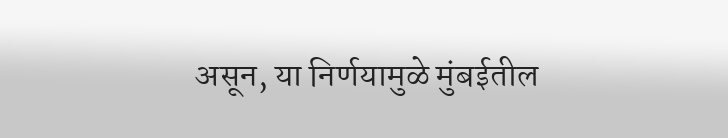असून, या निर्णयामुळे मुंबईतील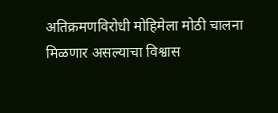अतिक्रमणविरोधी मोहिमेला मोठी चालना मिळणार असल्याचा विश्वास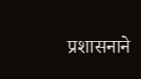प्रशासनाने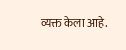व्यक्त केला आहे.